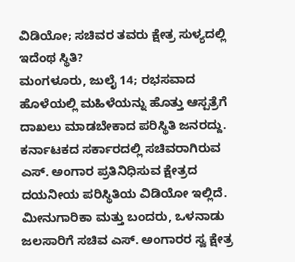ವಿಡಿಯೋ; ಸಚಿವರ ತವರು ಕ್ಷೇತ್ರ ಸುಳ್ಯದಲ್ಲಿ ಇದೆಂಥ ಸ್ಥಿತಿ?
ಮಂಗಳೂರು, ಜುಲೈ 14; ರಭಸವಾದ ಹೊಳೆಯಲ್ಲಿ ಮಹಿಳೆಯನ್ನು ಹೊತ್ತು ಆಸ್ಪತ್ರೆಗೆ ದಾಖಲು ಮಾಡಬೇಕಾದ ಪರಿಸ್ಥಿತಿ ಜನರದ್ದು. ಕರ್ನಾಟಕದ ಸರ್ಕಾರದಲ್ಲಿ ಸಚಿವರಾಗಿರುವ ಎಸ್. ಅಂಗಾರ ಪ್ರತಿನಿಧಿಸುವ ಕ್ಷೇತ್ರದ ದಯನೀಯ ಪರಿಸ್ಥಿತಿಯ ವಿಡಿಯೋ ಇಲ್ಲಿದೆ.
ಮೀನುಗಾರಿಕಾ ಮತ್ತು ಬಂದರು, ಒಳನಾಡು ಜಲಸಾರಿಗೆ ಸಚಿವ ಎಸ್. ಅಂಗಾರರ ಸ್ವ ಕ್ಷೇತ್ರ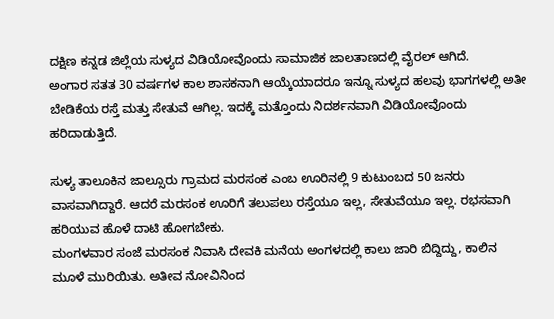ದಕ್ಷಿಣ ಕನ್ನಡ ಜಿಲ್ಲೆಯ ಸುಳ್ಯದ ವಿಡಿಯೋವೊಂದು ಸಾಮಾಜಿಕ ಜಾಲತಾಣದಲ್ಲಿ ವೈರಲ್ ಆಗಿದೆ.
ಅಂಗಾರ ಸತತ 30 ವರ್ಷಗಳ ಕಾಲ ಶಾಸಕನಾಗಿ ಆಯ್ಕೆಯಾದರೂ ಇನ್ನೂ ಸುಳ್ಯದ ಹಲವು ಭಾಗಗಳಲ್ಲಿ ಅತೀ ಬೇಡಿಕೆಯ ರಸ್ತೆ ಮತ್ತು ಸೇತುವೆ ಆಗಿಲ್ಲ. ಇದಕ್ಕೆ ಮತ್ತೊಂದು ನಿದರ್ಶನವಾಗಿ ವಿಡಿಯೋವೊಂದು ಹರಿದಾಡುತ್ತಿದೆ.

ಸುಳ್ಯ ತಾಲೂಕಿನ ಜಾಲ್ಸೂರು ಗ್ರಾಮದ ಮರಸಂಕ ಎಂಬ ಊರಿನಲ್ಲಿ 9 ಕುಟುಂಬದ 50 ಜನರು ವಾಸವಾಗಿದ್ದಾರೆ. ಆದರೆ ಮರಸಂಕ ಊರಿಗೆ ತಲುಪಲು ರಸ್ತೆಯೂ ಇಲ್ಲ, ಸೇತುವೆಯೂ ಇಲ್ಲ. ರಭಸವಾಗಿ ಹರಿಯುವ ಹೊಳೆ ದಾಟಿ ಹೋಗಬೇಕು.
ಮಂಗಳವಾರ ಸಂಜೆ ಮರಸಂಕ ನಿವಾಸಿ ದೇವಕಿ ಮನೆಯ ಅಂಗಳದಲ್ಲಿ ಕಾಲು ಜಾರಿ ಬಿದ್ದಿದ್ದು, ಕಾಲಿನ ಮೂಳೆ ಮುರಿಯಿತು. ಅತೀವ ನೋವಿನಿಂದ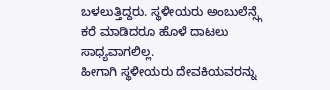ಬಳಲುತ್ತಿದ್ದರು. ಸ್ಥಳೀಯರು ಅಂಬುಲೆನ್ಸ್ಗೆ ಕರೆ ಮಾಡಿದರೂ ಹೊಳೆ ದಾಟಲು ಸಾಧ್ಯವಾಗಲಿಲ್ಲ.
ಹೀಗಾಗಿ ಸ್ಥಳೀಯರು ದೇವಕಿಯವರನ್ನು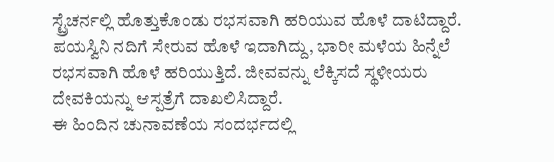ಸ್ಟ್ರೆಚರ್ನಲ್ಲಿ ಹೊತ್ತುಕೊಂಡು ರಭಸವಾಗಿ ಹರಿಯುವ ಹೊಳೆ ದಾಟಿದ್ದಾರೆ. ಪಯಸ್ವಿನಿ ನದಿಗೆ ಸೇರುವ ಹೊಳೆ ಇದಾಗಿದ್ದು, ಭಾರೀ ಮಳೆಯ ಹಿನ್ನೆಲೆ ರಭಸವಾಗಿ ಹೊಳೆ ಹರಿಯುತ್ತಿದೆ. ಜೀವವನ್ನು ಲೆಕ್ಕಿಸದೆ ಸ್ಥಳೀಯರು ದೇವಕಿಯನ್ನು ಆಸ್ಪತ್ರೆಗೆ ದಾಖಲಿಸಿದ್ದಾರೆ.
ಈ ಹಿಂದಿನ ಚುನಾವಣೆಯ ಸಂದರ್ಭದಲ್ಲಿ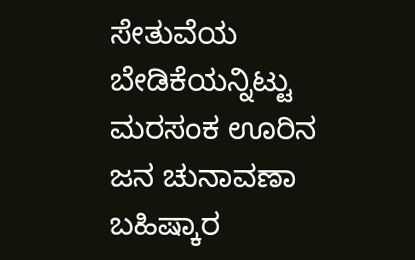ಸೇತುವೆಯ ಬೇಡಿಕೆಯನ್ನಿಟ್ಟು ಮರಸಂಕ ಊರಿನ ಜನ ಚುನಾವಣಾ ಬಹಿಷ್ಕಾರ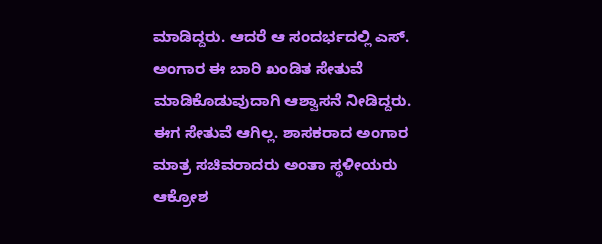ಮಾಡಿದ್ದರು. ಆದರೆ ಆ ಸಂದರ್ಭದಲ್ಲಿ ಎಸ್. ಅಂಗಾರ ಈ ಬಾರಿ ಖಂಡಿತ ಸೇತುವೆ ಮಾಡಿಕೊಡುವುದಾಗಿ ಆಶ್ವಾಸನೆ ನೀಡಿದ್ದರು.
ಈಗ ಸೇತುವೆ ಆಗಿಲ್ಲ. ಶಾಸಕರಾದ ಅಂಗಾರ ಮಾತ್ರ ಸಚಿವರಾದರು ಅಂತಾ ಸ್ಥಳೀಯರು ಆಕ್ರೋಶ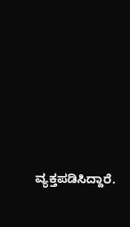ವ್ಯಕ್ತಪಡಿಸಿದ್ದಾರೆ.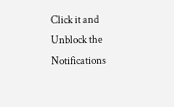Click it and Unblock the Notifications